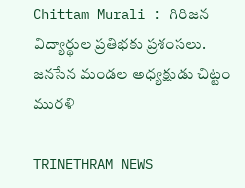Chittam Murali : గిరిజన విద్యార్థుల ప్రతిభకు ప్రశంసలు. జనసేన మండల అధ్యక్షుడు చిట్టం మురళి

TRINETHRAM NEWS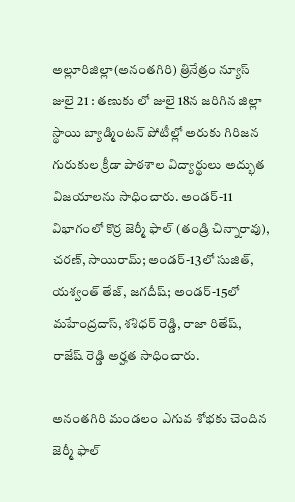అల్లూరిజిల్లా(అనంతగిరి) త్రినేత్రం న్యూస్ జులై 21 : తణుకు లో జులై 18న జరిగిన జిల్లా స్థాయి బ్యాడ్మింటన్ పోటీల్లో అరుకు గిరిజన గురుకుల క్రీడా పాఠశాల విద్యార్థులు అద్భుత విజయాలను సాధించారు. అండర్-11 విభాగంలో కొర్ర జెర్మీ ఫాల్ (తండ్రి చిన్నారావు), చరణ్, సాయిరామ్; అండర్-13లో సుజిత్, యశ్వంత్ తేజ్, జగదీష్; అండర్-15లో మహేంద్రదాస్, శశిధర్ రెడ్డి, రాజా రితేష్, రాజేష్ రెడ్డి అర్హత సాధించారు.

అనంతగిరి మండలం ఎగువ శోభకు చెందిన జెర్మీ ఫాల్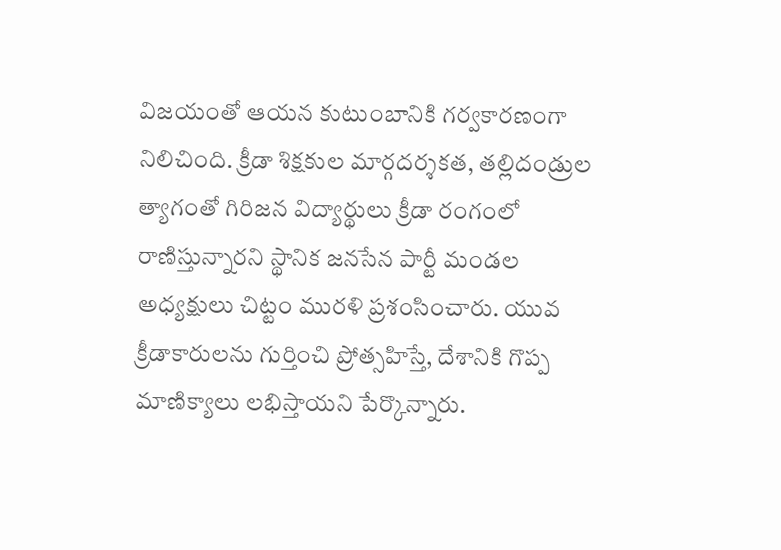విజయంతో ఆయన కుటుంబానికి గర్వకారణంగా నిలిచింది. క్రీడా శిక్షకుల మార్గదర్శకత, తల్లిదండ్రుల త్యాగంతో గిరిజన విద్యార్థులు క్రీడా రంగంలో రాణిస్తున్నారని స్థానిక జనసేన పార్టీ మండల అధ్యక్షులు చిట్టం మురళి ప్రశంసించారు. యువ క్రీడాకారులను గుర్తించి ప్రోత్సహిస్తే, దేశానికి గొప్ప మాణిక్యాలు లభిస్తాయని పేర్కొన్నారు.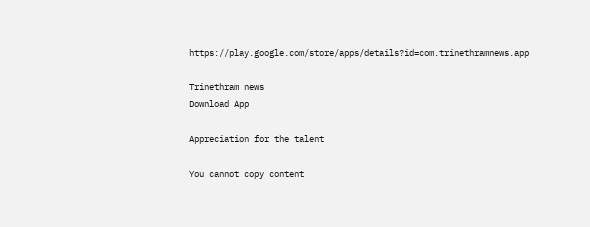https://play.google.com/store/apps/details?id=com.trinethramnews.app

Trinethram news
Download App

Appreciation for the talent

You cannot copy content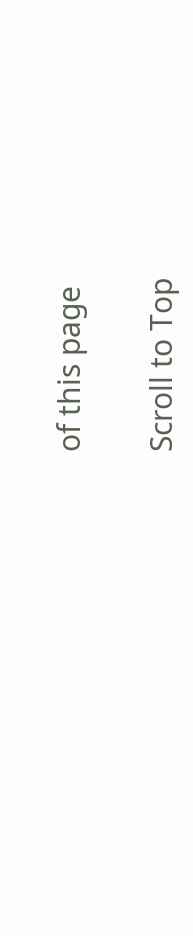of this page

Scroll to Top